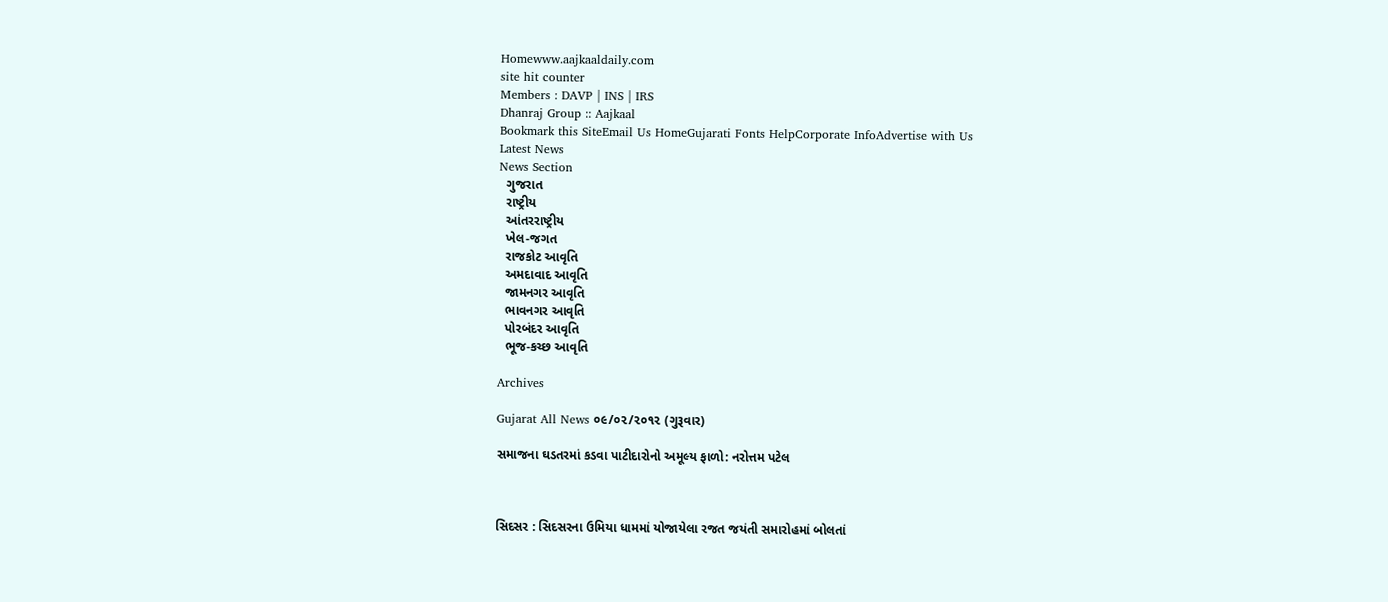Homewww.aajkaaldaily.com
site hit counter
Members : DAVP | INS | IRS
Dhanraj Group :: Aajkaal
Bookmark this SiteEmail Us HomeGujarati Fonts HelpCorporate InfoAdvertise with Us
Latest News
News Section
  ગુજરાત
  રાષ્ટ્રીય
  આંતરરાષ્ટ્રીય
  ખેલ-જગત
  રાજકોટ આવૃતિ
  અમદાવાદ આવૃતિ
  જામનગર આવૃતિ
  ભાવનગર આવૃતિ
  પોરબંદર આવૃતિ
  ભૂજ-કચ્છ આવૃતિ

Archives

Gujarat All News ૦૯/૦૨/૨૦૧૨ (ગુરૂવાર)

સમાજના ઘડતરમાં કડવા પાટીદારોનો અમૂલ્ય ફાળો: નરોત્તમ પટેલ



સિદસર : સિદસરના ઉમિયા ધામમાં યોજાયેલા રજત જયંતી સમારોહમાં બોલતાં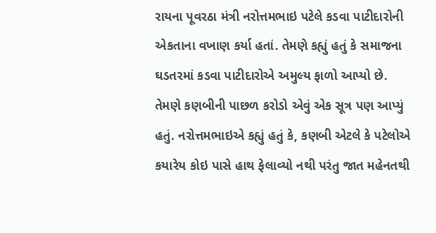રાયના પૂવરઠા મંત્રી નરોત્તમભાઇ પટેલે કડવા પાટીદારોની એકતાના વખાણ કર્યા હતાં. તેમણે કહ્યું હતું કે સમાજના ઘડતરમાં કડવા પાટીદારોએ અમુલ્ય ફાળો આપ્યો છે. તેમણે કણબીની પાછળ કરોડો એવું એક સૂત્ર પણ આપ્યું હતું. નરોત્તમભાઇએ કહ્યું હતું કે, કણબી એટલે કે પટેલોએ કયારેય કોઇ પાસે હાથ ફેલાવ્યો નથી પરંતુ જાત મહેનતથી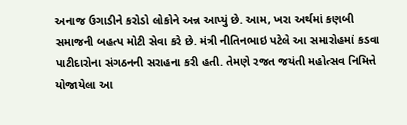અનાજ ઉગાડીને કરોડો લોકોને અન્ન આપ્યું છે. આમ, ખરા અર્થમાં કણબી સમાજની બહત્પ મોટી સેવા કરે છે. મંત્રી નીતિનભાઇ પટેલે આ સમારોહમાં કડવા પાટીદારોના સંગઠનની સરાહના કરી હતી. તેમણે રજત જયંતી મહોત્સવ નિમિત્તે યોજાયેલા આ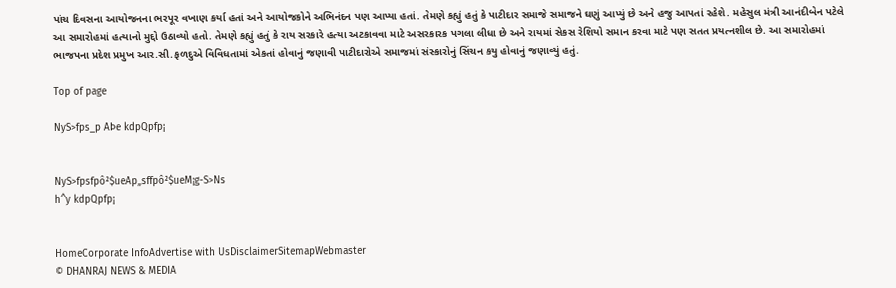પાંચ દિવસના આયોજનના ભરપૂર વખાણ કર્યા હતાં અને આયોજકોને અભિનંદન પણ આપ્યા હતાં. તેમણે કહ્યું હતું કે પાટીદાર સમાજે સમાજને ઘણું આપ્યું છે અને હજુ આપતાં રહેશે. મહેસુલ મંત્રી આનંદીબેન પટેલે આ સમારોહમાં હત્યાનો મુદ્દો ઉઠાવ્યો હતો. તેમણે કહ્યું હતું કે રાય સરકારે હત્યા અટકાવવા માટે અસરકારક પગલા લીધા છે અને રાયમાં સેકસ રેશિયો સમાન કરવા માટે પણ સતત પ્રયત્નશીલ છે. આ સમારોહમાં ભાજપના પ્રદેશ પ્રમુખ આર.સી.ફળદુએ વિવિધતામાં એકતાં હોવાનું જણાવી પાટીદારોએ સમાજમાં સંસ્કારોનું સિંચન કયુ હોવાનું જણાવ્યું હતું.

Top of page

NyS>fps_p AÞe kdpQpfp¡


NyS>fpsfpô²$ueAp„sffpô²$ueM¡g-S>Ns
h^y kdpQpfp¡


HomeCorporate InfoAdvertise with UsDisclaimerSitemapWebmaster
© DHANRAJ NEWS & MEDIA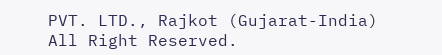PVT. LTD., Rajkot (Gujarat-India) All Right Reserved.